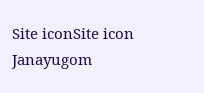Site iconSite icon Janayugom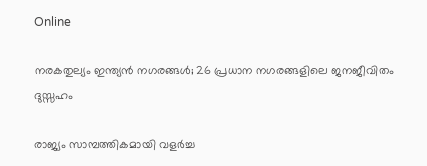Online

നരകതുല്യം ഇന്ത്യൻ നഗരങ്ങൾ; 26 പ്രധാന നഗരങ്ങളിലെ ജനജീവിതം ദുസ്സഹം

രാജ്യം സാമ്പത്തികമായി വളർച്ച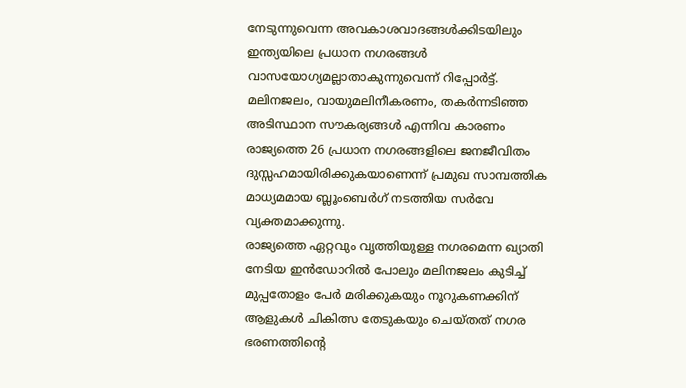നേടുന്നുവെന്ന അവകാശവാദങ്ങൾക്കിടയിലും ഇന്ത്യയിലെ പ്രധാന നഗരങ്ങൾ വാസയോഗ്യമല്ലാതാകുന്നുവെന്ന് റിപ്പോർട്ട്. മലിനജലം, വായുമലിനീകരണം, തകർന്നടിഞ്ഞ അടിസ്ഥാന സൗകര്യങ്ങൾ എന്നിവ കാരണം രാജ്യത്തെ 26 പ്രധാന നഗരങ്ങളിലെ ജനജീവിതം ദുസ്സഹമായിരിക്കുകയാണെന്ന് പ്രമുഖ സാമ്പത്തിക മാധ്യമമായ ബ്ലൂംബെർഗ് നടത്തിയ സർവേ വ്യക്തമാക്കുന്നു.
രാജ്യത്തെ ഏറ്റവും വൃത്തിയുള്ള നഗരമെന്ന ഖ്യാതി നേടിയ ഇൻഡോറിൽ പോലും മലിനജലം കുടിച്ച് മുപ്പതോളം പേർ മരിക്കുകയും നൂറുകണക്കിന് ആളുകൾ ചികിത്സ തേടുകയും ചെയ്തത് നഗര ഭരണത്തിന്റെ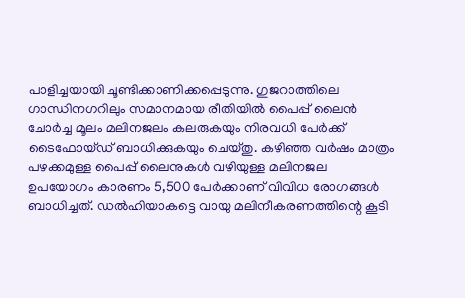പാളിച്ചയായി ചൂണ്ടിക്കാണിക്കപ്പെടുന്നു. ഗുജറാത്തിലെ ഗാന്ധിനഗറിലും സമാനമായ രീതിയിൽ പൈപ്പ് ലൈൻ ചോർച്ച മൂലം മലിനജലം കലരുകയും നിരവധി പേർക്ക് ടൈഫോയ്ഡ് ബാധിക്കുകയും ചെയ്തു. കഴിഞ്ഞ വർഷം മാത്രം പഴക്കമുള്ള പൈപ്പ് ലൈനുകൾ വഴിയുള്ള മലിനജല ഉപയോഗം കാരണം 5,500 പേർക്കാണ് വിവിധ രോഗങ്ങൾ ബാധിച്ചത്. ഡല്‍ഹിയാകട്ടെ വായു മലിനീകരണത്തിന്റെ കൂടി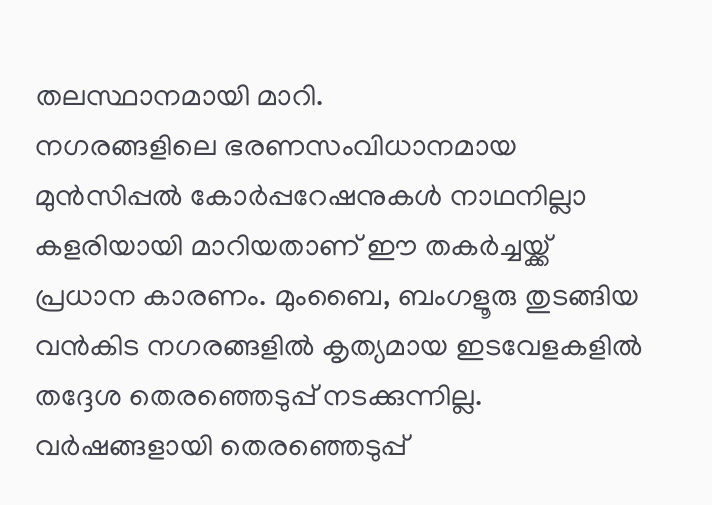തലസ്ഥാനമായി മാറി.
നഗരങ്ങളിലെ ഭരണസംവിധാനമായ മുൻസിപ്പൽ കോർപ്പറേഷനുകൾ നാഥനില്ലാ കളരിയായി മാറിയതാണ് ഈ തകർച്ചയ്ക്ക് പ്രധാന കാരണം. മുംബൈ, ബംഗളൂരു തുടങ്ങിയ വൻകിട നഗരങ്ങളിൽ കൃത്യമായ ഇടവേളകളിൽ തദ്ദേശ തെരഞ്ഞെടുപ്പ് നടക്കുന്നില്ല. വർഷങ്ങളായി തെരഞ്ഞെടുപ്പ്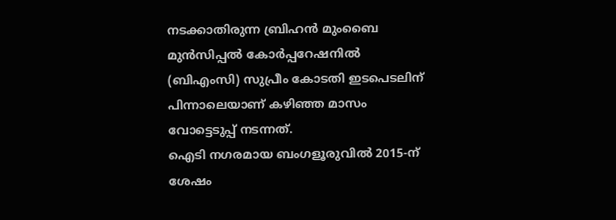നടക്കാതിരുന്ന ബ്രിഹൻ മുംബൈ മുൻസിപ്പൽ കോർപ്പറേഷനിൽ (ബിഎംസി) സുപ്രീം കോടതി ഇടപെടലിന് പിന്നാലെയാണ് കഴിഞ്ഞ മാസം വോട്ടെടുപ്പ് നടന്നത്.
ഐടി നഗരമായ ബംഗളൂരുവിൽ 2015‑ന് ശേഷം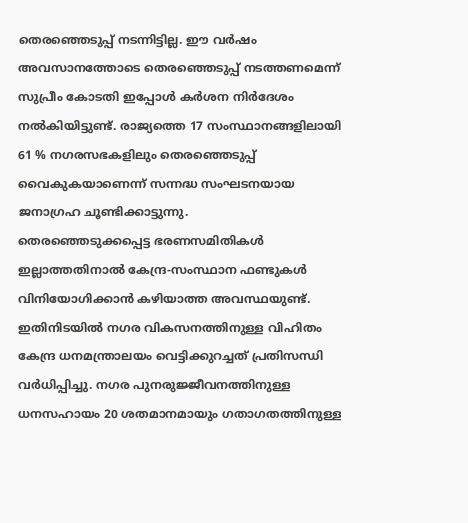തെരഞ്ഞെടുപ്പ് നടന്നിട്ടില്ല. ഈ വർഷം അവസാനത്തോടെ തെരഞ്ഞെടുപ്പ് നടത്തണമെന്ന് സുപ്രീം കോടതി ഇപ്പോൾ കർശന നിര്‍ദേശം നൽകിയിട്ടുണ്ട്. രാജ്യത്തെ 17 സംസ്ഥാനങ്ങളിലായി 61 % നഗരസഭകളിലും തെരഞ്ഞെടുപ്പ് വൈകുകയാണെന്ന് സന്നദ്ധ സംഘടനയായ ജനാഗ്രഹ ചൂണ്ടിക്കാട്ടുന്നു.
തെരഞ്ഞെടുക്കപ്പെട്ട ഭരണസമിതികൾ ഇല്ലാത്തതിനാൽ കേന്ദ്ര‑സംസ്ഥാന ഫണ്ടുകൾ വിനിയോഗിക്കാൻ കഴിയാത്ത അവസ്ഥയുണ്ട്. ഇതിനിടയിൽ നഗര വികസനത്തിനുള്ള വിഹിതം കേന്ദ്ര ധനമന്ത്രാലയം വെട്ടിക്കുറച്ചത് പ്രതിസന്ധി വര്‍ധിപ്പിച്ചു. നഗര പുനരുജ്ജീവനത്തിനുള്ള ധനസഹായം 20 ശതമാനമായും ഗതാഗതത്തിനുള്ള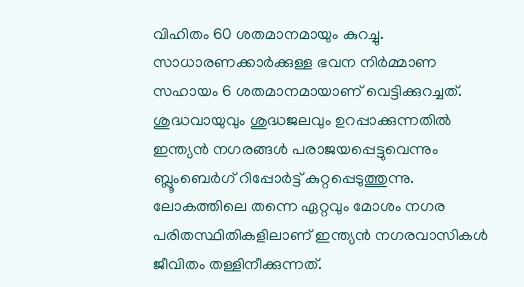വിഹിതം 60 ശതമാനമായും കുറച്ചു. സാധാരണക്കാർക്കുള്ള ഭവന നിർമ്മാണ സഹായം 6 ശതമാനമായാണ് വെട്ടിക്കുറച്ചത്.
ശുദ്ധവായുവും ശുദ്ധജലവും ഉറപ്പാക്കുന്നതിൽ ഇന്ത്യൻ നഗരങ്ങൾ പരാജയപ്പെട്ടുവെന്നും ബ്ലൂംബെർഗ് റിപ്പോർട്ട് കുറ്റപ്പെടുത്തുന്നു. ലോകത്തിലെ തന്നെ ഏറ്റവും മോശം നഗര പരിതസ്ഥിതികളിലാണ് ഇന്ത്യൻ നഗരവാസികൾ ജീവിതം തള്ളിനീക്കുന്നത്.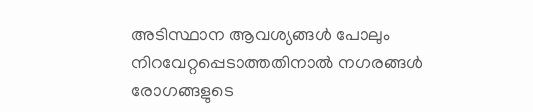അടിസ്ഥാന ആവശ്യങ്ങൾ പോലും നിറവേറ്റപ്പെടാത്തതിനാൽ നഗരങ്ങൾ രോഗങ്ങളുടെ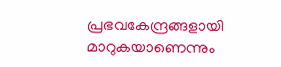പ്രഭവകേന്ദ്രങ്ങളായി മാറുകയാണെന്നും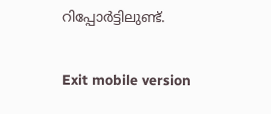റിപ്പോര്‍ട്ടിലുണ്ട്.

Exit mobile version